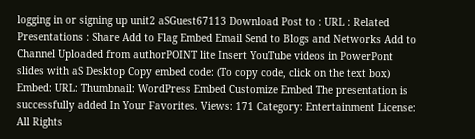logging in or signing up unit2 aSGuest67113 Download Post to : URL : Related Presentations : Share Add to Flag Embed Email Send to Blogs and Networks Add to Channel Uploaded from authorPOINT lite Insert YouTube videos in PowerPont slides with aS Desktop Copy embed code: (To copy code, click on the text box) Embed: URL: Thumbnail: WordPress Embed Customize Embed The presentation is successfully added In Your Favorites. Views: 171 Category: Entertainment License: All Rights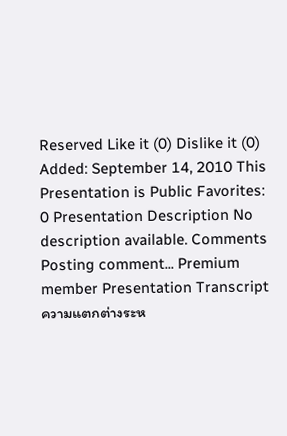Reserved Like it (0) Dislike it (0) Added: September 14, 2010 This Presentation is Public Favorites: 0 Presentation Description No description available. Comments Posting comment... Premium member Presentation Transcript ความแตกต่างระห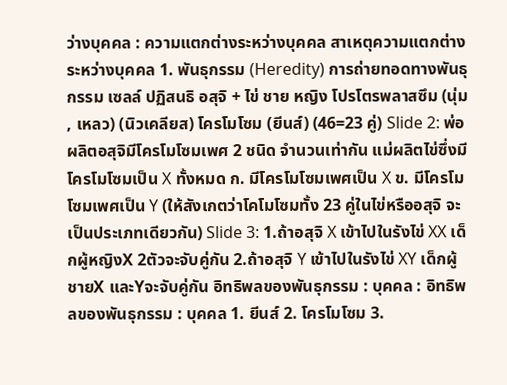ว่างบุคคล : ความแตกต่างระหว่างบุคคล สาเหตุความแตกต่างระหว่างบุคคล 1. พันธุกรรม (Heredity) การถ่ายทอดทางพันธุกรรม เซลล์ ปฏิสนธิ อสุจิ + ไข่ ชาย หญิง โปรโตรพลาสซึม (นุ่ม , เหลว) (นิวเคลียส) โครโมโซม (ยีนส์) (46=23 คู่) Slide 2: พ่อผลิตอสุจิมีโครโมโซมเพศ 2 ชนิด จำนวนเท่ากัน แม่ผลิตไข่ซึ่งมีโครโมโซมเป็น X ทั้งหมด ก. มีโครโมโซมเพศเป็น X ข. มีโครโมโซมเพศเป็น Y (ให้สังเกตว่าโคโมโซมทั้ง 23 คู่ในไข่หรืออสุจิ จะเป็นประเภทเดียวกัน) Slide 3: 1.ถ้าอสุจิ X เข้าไปในรังไข่ XX เด็กผู้หญิงX 2ตัวจะจับคู่กัน 2.ถ้าอสุจิ Y เข้าไปในรังไข่ XY เด็กผู้ชายX และYจะจับคู่กัน อิทธิพลของพันธุกรรม : บุคคล : อิทธิพลของพันธุกรรม : บุคคล 1. ยีนส์ 2. โครโมโซม 3.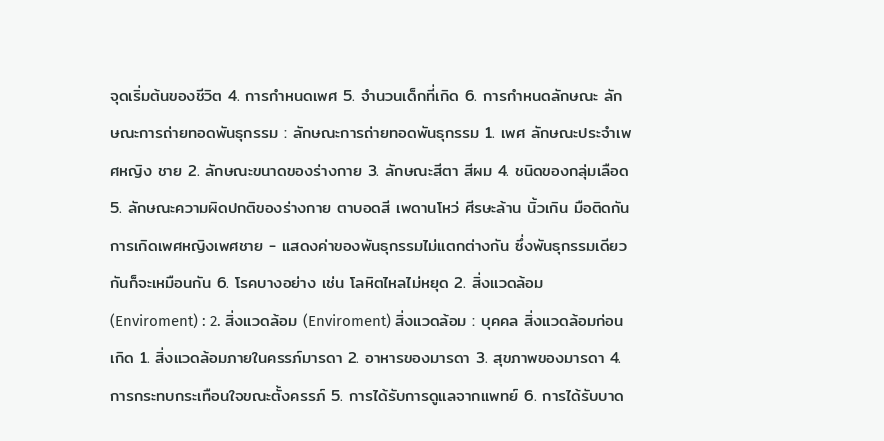จุดเริ่มต้นของชีวิต 4. การกำหนดเพศ 5. จำนวนเด็กที่เกิด 6. การกำหนดลักษณะ ลักษณะการถ่ายทอดพันธุกรรม : ลักษณะการถ่ายทอดพันธุกรรม 1. เพศ ลักษณะประจำเพศหญิง ชาย 2. ลักษณะขนาดของร่างกาย 3. ลักษณะสีตา สีผม 4. ชนิดของกลุ่มเลือด 5. ลักษณะความผิดปกติของร่างกาย ตาบอดสี เพดานโหว่ ศีรษะล้าน นิ้วเกิน มือติดกัน การเกิดเพศหญิงเพศชาย - แสดงค่าของพันธุกรรมไม่แตกต่างกัน ซึ่งพันธุกรรมเดียวกันก็จะเหมือนกัน 6. โรคบางอย่าง เช่น โลหิตไหลไม่หยุด 2. สิ่งแวดล้อม (Enviroment) : 2. สิ่งแวดล้อม (Enviroment) สิ่งแวดล้อม : บุคคล สิ่งแวดล้อมก่อนเกิด 1. สิ่งแวดล้อมภายในครรภ์มารดา 2. อาหารของมารดา 3. สุขภาพของมารดา 4. การกระทบกระเทือนใจขณะตั้งครรภ์ 5. การได้รับการดูแลจากแพทย์ 6. การได้รับบาด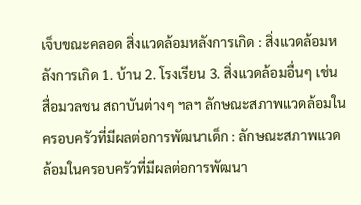เจ็บขณะคลอด สิ่งแวดล้อมหลังการเกิด : สิ่งแวดล้อมหลังการเกิด 1. บ้าน 2. โรงเรียน 3. สิ่งแวดล้อมอื่นๆ เช่น สื่อมวลชน สถาบันต่างๆ ฯลฯ ลักษณะสภาพแวดล้อมในครอบครัวที่มีผลต่อการพัฒนาเด็ก : ลักษณะสภาพแวดล้อมในครอบครัวที่มีผลต่อการพัฒนา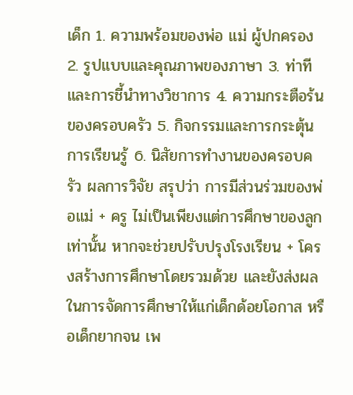เด็ก 1. ความพร้อมของพ่อ แม่ ผู้ปกครอง 2. รูปแบบและคุณภาพของภาษา 3. ท่าทีและการชี้นำทางวิชาการ 4. ความกระตือร้นของครอบครัว 5. กิจกรรมและการกระตุ้น การเรียนรู้ 6. นิสัยการทำงานของครอบครัว ผลการวิจัย สรุปว่า การมีส่วนร่วมของพ่อแม่ + ครู ไม่เป็นเพียงแต่การศึกษาของลูกเท่านั้น หากจะช่วยปรับปรุงโรงเรียน + โครงสร้างการศึกษาโดยรวมด้วย และยังส่งผลในการจัดการศึกษาให้แก่เด็กด้อยโอกาส หรือเด็กยากจน เพ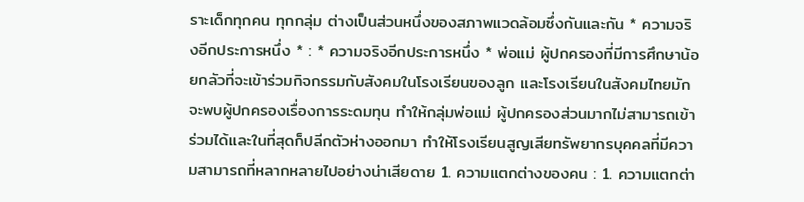ราะเด็กทุกคน ทุกกลุ่ม ต่างเป็นส่วนหนึ่งของสภาพแวดล้อมซึ่งกันและกัน * ความจริงอีกประการหนึ่ง * : * ความจริงอีกประการหนึ่ง * พ่อแม่ ผู้ปกครองที่มีการศึกษาน้อยกลัวที่จะเข้าร่วมกิจกรรมกับสังคมในโรงเรียนของลูก และโรงเรียนในสังคมไทยมักจะพบผู้ปกครองเรื่องการระดมทุน ทำให้กลุ่มพ่อแม่ ผู้ปกครองส่วนมากไม่สามารถเข้าร่วมได้และในที่สุดก็ปลีกตัวห่างออกมา ทำให้โรงเรียนสูญเสียทรัพยากรบุคคลที่มีความสามารถที่หลากหลายไปอย่างน่าเสียดาย 1. ความแตกต่างของคน : 1. ความแตกต่า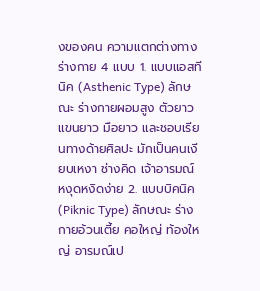งของคน ความแตกต่างทางร่างกาย 4 แบบ 1. แบบแอสทีนิค (Asthenic Type) ลักษณะ ร่างกายผอมสูง ตัวยาว แขนยาว มือยาว และชอบเรียนทางด้ายศิลปะ มักเป็นคนเงียบเหงา ช่างคิด เจ้าอารมณ์ หงุดหงิดง่าย 2. แบบบิคนิค (Piknic Type) ลักษณะ ร่างกายอ้วนเตี้ย คอใหญ่ ท้องใหญ่ อารมณ์เป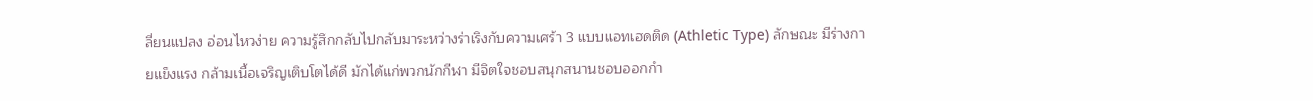ลี่ยนแปลง อ่อนไหวง่าย ความรู้สึกกลับไปกลับมาระหว่างร่าเริงกับความเศร้า 3 แบบแอทเฮดติด (Athletic Type) ลักษณะ มีร่างกายแข็งแรง กล้ามเนื้อเจริญเติบโตได้ดี มักได้แก่พวกนักกีฬา มีจิตใจชอบสนุกสนานชอบออกกำ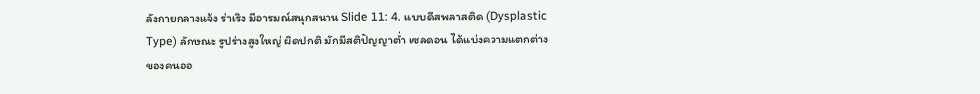ลังกายกลางแจ้ง ร่าเริง มีอารมณ์สนุกสนาน Slide 11: 4. แบบดีสพลาสติด (Dysplastic Type) ลักษณะ รูปร่างสูงใหญ่ ผิดปกติ มักมีสติปัญญาต่ำ เซลดอน ได้แบ่งความแตกต่างของคนออ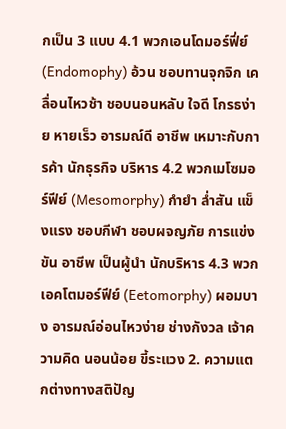กเป็น 3 แบบ 4.1 พวกเอนโดมอร์ฟี่ย์ (Endomophy) อ้วน ชอบทานจุกจิก เคลื่อนไหวช้า ชอบนอนหลับ ใจดี โกรธง่าย หายเร็ว อารมณ์ดี อาชีพ เหมาะกับการค้า นักธุรกิจ บริหาร 4.2 พวกเมโซมอร์ฟีย์ (Mesomorphy) กำยำ ล่ำสัน แข็งแรง ชอบกีฬา ชอบผจญภัย การแข่งขัน อาชีพ เป็นผู้นำ นักบริหาร 4.3 พวกเอคโตมอร์ฟีย์ (Eetomorphy) ผอมบาง อารมณ์อ่อนไหวง่าย ช่างกังวล เจ้าความคิด นอนน้อย ขี้ระแวง 2. ความแตกต่างทางสติปัญ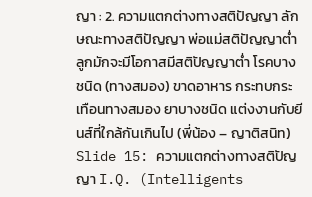ญา : 2. ความแตกต่างทางสติปัญญา ลักษณะทางสติปัญญา พ่อแม่สติปัญญาต่ำลูกมักจะมีโอกาสมีสติปัญญาต่ำ โรคบางชนิด (ทางสมอง) ขาดอาหาร กระทบกระเทือนทางสมอง ยาบางชนิด แต่งงานกับยีนส์ที่ใกล้กันเกินไป (พี่น้อง – ญาติสนิท) Slide 15: ความแตกต่างทางสติปัญญา I.Q. (Intelligents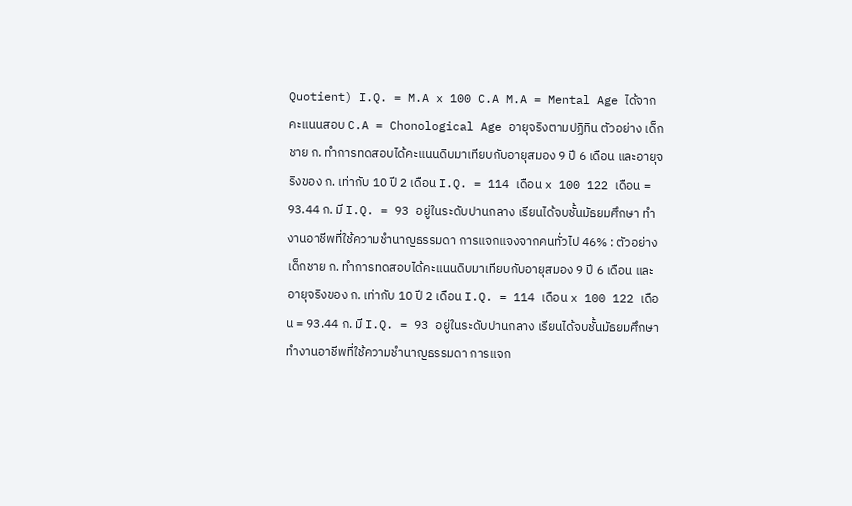Quotient) I.Q. = M.A x 100 C.A M.A = Mental Age ได้จากคะแนนสอบ C.A = Chonological Age อายุจริงตามปฏิทิน ตัวอย่าง เด็กชาย ก. ทำการทดสอบได้คะแนนดิบมาเทียบกับอายุสมอง 9 ปี 6 เดือน และอายุจริงของ ก. เท่ากับ 10 ปี 2 เดือน I.Q. = 114 เดือน x 100 122 เดือน = 93.44 ก. มี I.Q. = 93 อยู่ในระดับปานกลาง เรียนได้จบชั้นมัธยมศึกษา ทำงานอาชีพที่ใช้ความชำนาญธรรมดา การแจกแจงจากคนทั่วไป 46% : ตัวอย่าง เด็กชาย ก. ทำการทดสอบได้คะแนนดิบมาเทียบกับอายุสมอง 9 ปี 6 เดือน และอายุจริงของ ก. เท่ากับ 10 ปี 2 เดือน I.Q. = 114 เดือน x 100 122 เดือน = 93.44 ก. มี I.Q. = 93 อยู่ในระดับปานกลาง เรียนได้จบชั้นมัธยมศึกษา ทำงานอาชีพที่ใช้ความชำนาญธรรมดา การแจก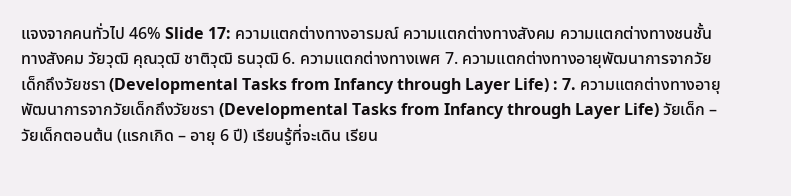แจงจากคนทั่วไป 46% Slide 17: ความแตกต่างทางอารมณ์ ความแตกต่างทางสังคม ความแตกต่างทางชนชั้นทางสังคม วัยวุฒิ คุณวุฒิ ชาติวุฒิ ธนวุฒิ 6. ความแตกต่างทางเพศ 7. ความแตกต่างทางอายุพัฒนาการจากวัยเด็กถึงวัยชรา (Developmental Tasks from Infancy through Layer Life) : 7. ความแตกต่างทางอายุพัฒนาการจากวัยเด็กถึงวัยชรา (Developmental Tasks from Infancy through Layer Life) วัยเด็ก – วัยเด็กตอนต้น (แรกเกิด – อายุ 6 ปี) เรียนรู้ที่จะเดิน เรียน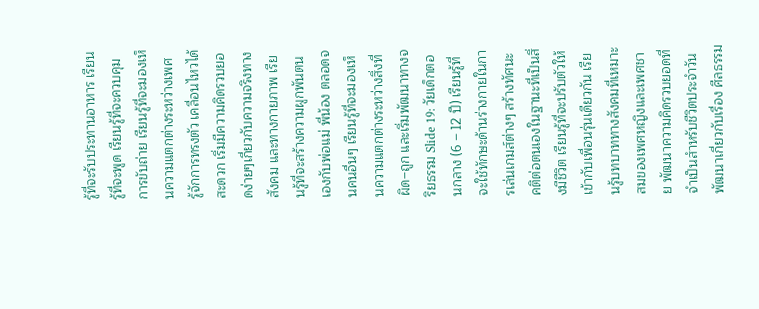รู้ที่จะรับประทานอาหาร เรียนรู้ที่จะพูด เรียนรู้ที่จะควบคุมการขับถ่าย เรียนรู้ที่จะมองเห็นความแตกต่างระหว่างเพศ รู้จักการทรงตัว เคลื่อนไหวได้สะดวก เริ่มมีความคิดรวบยอดง่ายๆเกี่ยวกับความจริงทางสังคม และทางกายภาพ เรียนรู้ที่จะสร้างความผูกพันตนเองกับพ่อแม่ พี่น้อง ตลอดจนคนอื่นๆ เรียนรู้ที่จะมองเห็นความแตกต่างระหว่างสิ่งที่ผิด–ถูก และเริ่มพัฒนาทางจริยธรรม Slide 19: วัยเด็กตอนกลาง (6 – 12 ปี) เรียนรู้ที่จะใช้ทักษะด้านร่างกายในการเล่นเกมส์ต่างๆ สร้างทัศนะคติต่อตนเองในฐานะที่เป็นสิ่งมีชีวิต เรียนรู้ที่จะปรับตัวให้เข้ากับเพื่อนรุ่นเดียวกัน เรียนรู้บทบาททางสังคมที่เหมาะสมของเพศหญิงและเพศชาย พัฒนาความคิดรวบยอดที่จำเป็นสำหรับชีวิตประจำวัน พัฒนาเกี่ยวกับเรื่อง ศีลธรรม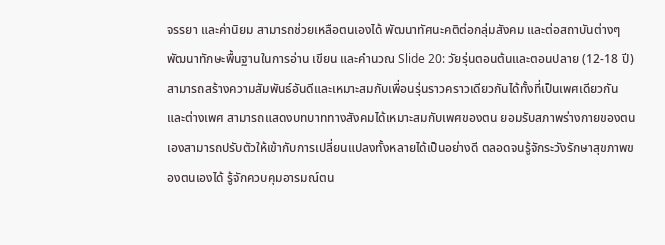จรรยา และค่านิยม สามารถช่วยเหลือตนเองได้ พัฒนาทัศนะคติต่อกลุ่มสังคม และต่อสถาบันต่างๆ พัฒนาทักษะพื้นฐานในการอ่าน เขียน และคำนวณ Slide 20: วัยรุ่นตอนต้นและตอนปลาย (12-18 ปี) สามารถสร้างความสัมพันธ์อันดีและเหมาะสมกับเพื่อนรุ่นราวคราวเดียวกันได้ทั้งที่เป็นเพศเดียวกันและต่างเพศ สามารถแสดงบทบาททางสังคมได้เหมาะสมกับเพศของตน ยอมรับสภาพร่างกายของตนเองสามารถปรับตัวให้เข้ากับการเปลี่ยนแปลงทั้งหลายได้เป็นอย่างดี ตลอดจนรู้จักระวังรักษาสุขภาพของตนเองได้ รู้จักควบคุมอารมณ์ตน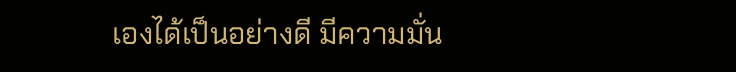เองได้เป็นอย่างดี มีความมั่น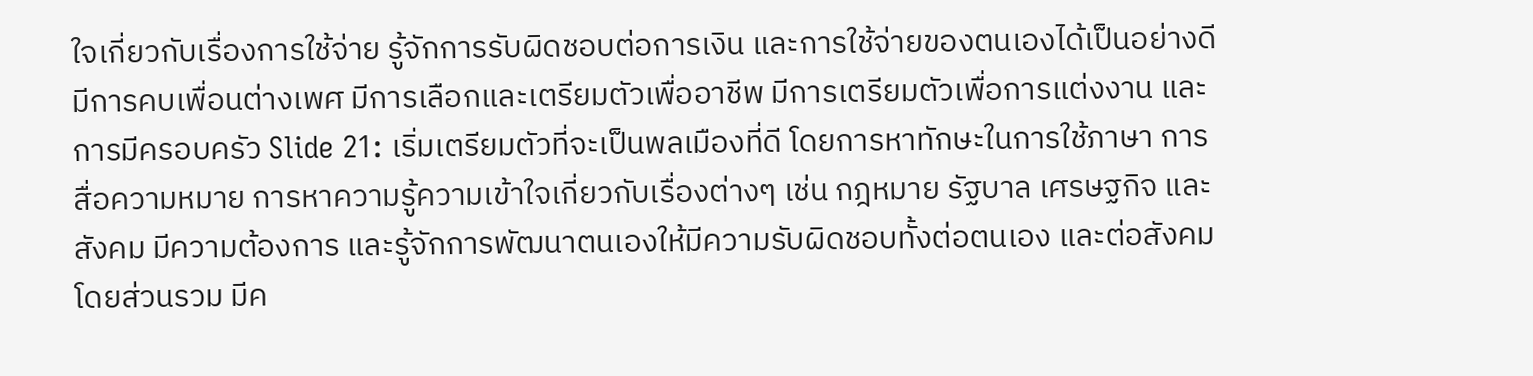ใจเกี่ยวกับเรื่องการใช้จ่าย รู้จักการรับผิดชอบต่อการเงิน และการใช้จ่ายของตนเองได้เป็นอย่างดี มีการคบเพื่อนต่างเพศ มีการเลือกและเตรียมตัวเพื่ออาชีพ มีการเตรียมตัวเพื่อการแต่งงาน และการมีครอบครัว Slide 21: เริ่มเตรียมตัวที่จะเป็นพลเมืองที่ดี โดยการหาทักษะในการใช้ภาษา การสื่อความหมาย การหาความรู้ความเข้าใจเกี่ยวกับเรื่องต่างๆ เช่น กฎหมาย รัฐบาล เศรษฐกิจ และสังคม มีความต้องการ และรู้จักการพัฒนาตนเองให้มีความรับผิดชอบทั้งต่อตนเอง และต่อสังคมโดยส่วนรวม มีค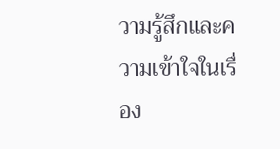วามรู้สึกและความเข้าใจในเรื่อง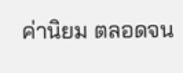ค่านิยม ตลอดจน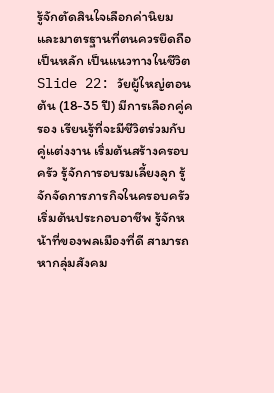รู้จักตัดสินใจเลือกค่านิยมและมาตรฐานที่ตนควรยึดถือเป็นหลัก เป็นแนวทางในชีวิต Slide 22: วัยผู้ใหญ่ตอนต้น (18-35 ปี) มีการเลือกคู่ครอง เรียนรู้ที่จะมีชีวิตร่วมกับคู่แต่งงาน เริ่มต้นสร้างครอบครัว รู้จักการอบรมเลี้ยงลูก รู้จักจัดการภารกิจในครอบครัว เริ่มต้นประกอบอาชีพ รู้จักหน้าที่ของพลเมืองที่ดี สามารถหากลุ่มสังคม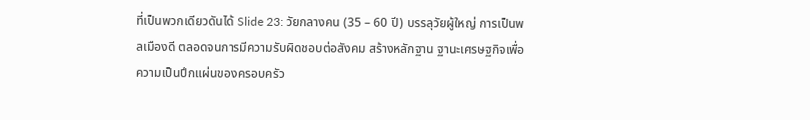ที่เป็นพวกเดียวดันได้ Slide 23: วัยกลางคน (35 – 60 ปี) บรรลุวัยผู้ใหญ่ การเป็นพลเมืองดี ตลอดจนการมีความรับผิดชอบต่อสังคม สร้างหลักฐาน ฐานะเศรษฐกิจเพื่อความเป็นปึกแผ่นของครอบครัว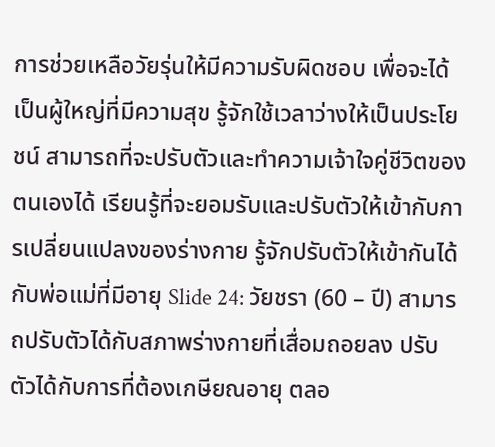การช่วยเหลือวัยรุ่นให้มีความรับผิดชอบ เพื่อจะได้เป็นผู้ใหญ่ที่มีความสุข รู้จักใช้เวลาว่างให้เป็นประโยชน์ สามารถที่จะปรับตัวและทำความเจ้าใจคู่ชีวิตของตนเองได้ เรียนรู้ที่จะยอมรับและปรับตัวให้เข้ากับการเปลี่ยนแปลงของร่างกาย รู้จักปรับตัวให้เข้ากันได้กับพ่อแม่ที่มีอายุ Slide 24: วัยชรา (60 – ปี) สามารถปรับตัวได้กับสภาพร่างกายที่เสื่อมถอยลง ปรับตัวได้กับการที่ต้องเกษียณอายุ ตลอ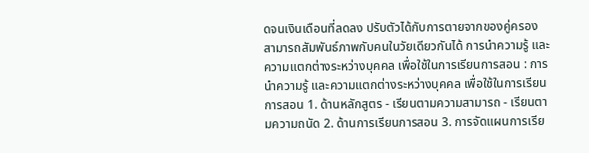ดจนเงินเดือนที่ลดลง ปรับตัวได้กับการตายจากของคู่ครอง สามารถสัมพันธ์ภาพกับคนในวัยเดียวกันได้ การนำความรู้ และความแตกต่างระหว่างบุคคล เพื่อใช้ในการเรียนการสอน : การนำความรู้ และความแตกต่างระหว่างบุคคล เพื่อใช้ในการเรียนการสอน 1. ด้านหลักสูตร - เรียนตามความสามารถ - เรียนตามความถนัด 2. ด้านการเรียนการสอน 3. การจัดแผนการเรีย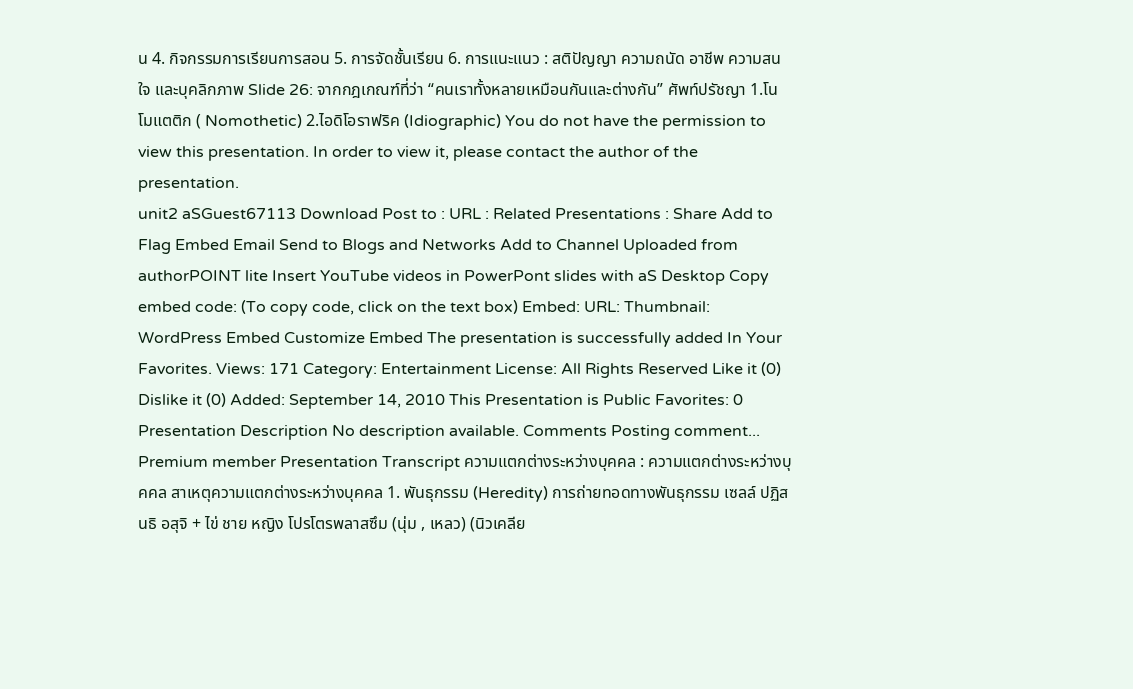น 4. กิจกรรมการเรียนการสอน 5. การจัดชั้นเรียน 6. การแนะแนว : สติปัญญา ความถนัด อาชีพ ความสนใจ และบุคลิกภาพ Slide 26: จากกฎเกณฑ์ที่ว่า “คนเราทั้งหลายเหมือนกันและต่างกัน” ศัพท์ปรัชญา 1.โนโมแตติก ( Nomothetic) 2.ไอดิโอราฟริค (Idiographic) You do not have the permission to view this presentation. In order to view it, please contact the author of the presentation.
unit2 aSGuest67113 Download Post to : URL : Related Presentations : Share Add to Flag Embed Email Send to Blogs and Networks Add to Channel Uploaded from authorPOINT lite Insert YouTube videos in PowerPont slides with aS Desktop Copy embed code: (To copy code, click on the text box) Embed: URL: Thumbnail: WordPress Embed Customize Embed The presentation is successfully added In Your Favorites. Views: 171 Category: Entertainment License: All Rights Reserved Like it (0) Dislike it (0) Added: September 14, 2010 This Presentation is Public Favorites: 0 Presentation Description No description available. Comments Posting comment... Premium member Presentation Transcript ความแตกต่างระหว่างบุคคล : ความแตกต่างระหว่างบุคคล สาเหตุความแตกต่างระหว่างบุคคล 1. พันธุกรรม (Heredity) การถ่ายทอดทางพันธุกรรม เซลล์ ปฏิสนธิ อสุจิ + ไข่ ชาย หญิง โปรโตรพลาสซึม (นุ่ม , เหลว) (นิวเคลีย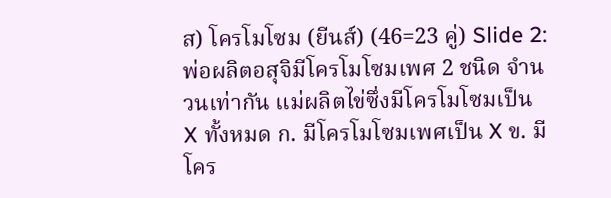ส) โครโมโซม (ยีนส์) (46=23 คู่) Slide 2: พ่อผลิตอสุจิมีโครโมโซมเพศ 2 ชนิด จำนวนเท่ากัน แม่ผลิตไข่ซึ่งมีโครโมโซมเป็น X ทั้งหมด ก. มีโครโมโซมเพศเป็น X ข. มีโคร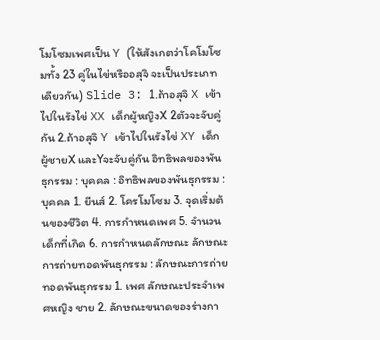โมโซมเพศเป็น Y (ให้สังเกตว่าโคโมโซมทั้ง 23 คู่ในไข่หรืออสุจิ จะเป็นประเภทเดียวกัน) Slide 3: 1.ถ้าอสุจิ X เข้าไปในรังไข่ XX เด็กผู้หญิงX 2ตัวจะจับคู่กัน 2.ถ้าอสุจิ Y เข้าไปในรังไข่ XY เด็กผู้ชายX และYจะจับคู่กัน อิทธิพลของพันธุกรรม : บุคคล : อิทธิพลของพันธุกรรม : บุคคล 1. ยีนส์ 2. โครโมโซม 3. จุดเริ่มต้นของชีวิต 4. การกำหนดเพศ 5. จำนวนเด็กที่เกิด 6. การกำหนดลักษณะ ลักษณะการถ่ายทอดพันธุกรรม : ลักษณะการถ่ายทอดพันธุกรรม 1. เพศ ลักษณะประจำเพศหญิง ชาย 2. ลักษณะขนาดของร่างกา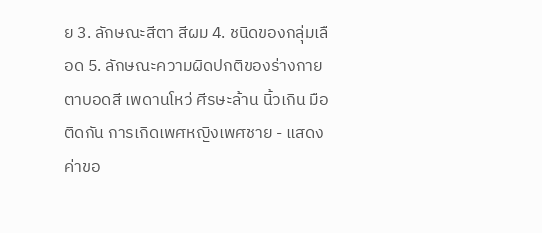ย 3. ลักษณะสีตา สีผม 4. ชนิดของกลุ่มเลือด 5. ลักษณะความผิดปกติของร่างกาย ตาบอดสี เพดานโหว่ ศีรษะล้าน นิ้วเกิน มือติดกัน การเกิดเพศหญิงเพศชาย - แสดงค่าขอ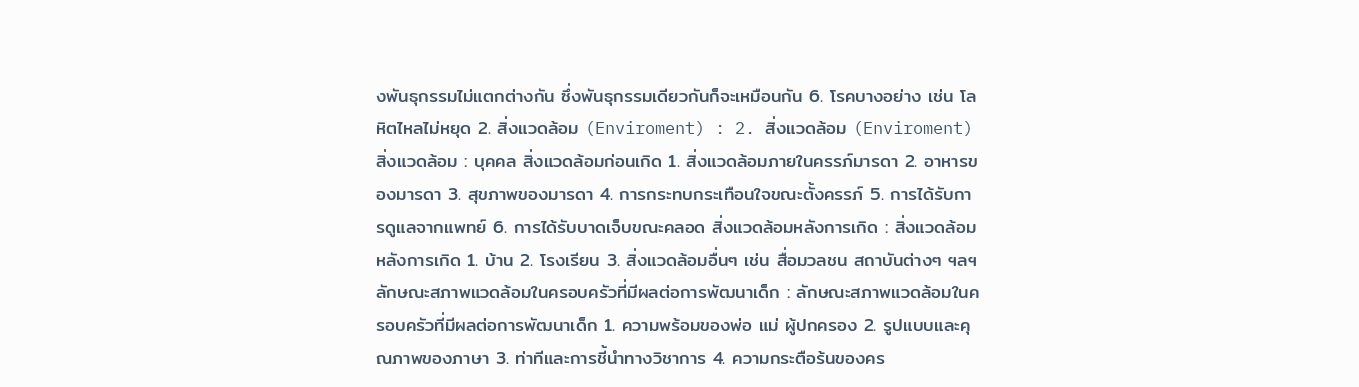งพันธุกรรมไม่แตกต่างกัน ซึ่งพันธุกรรมเดียวกันก็จะเหมือนกัน 6. โรคบางอย่าง เช่น โลหิตไหลไม่หยุด 2. สิ่งแวดล้อม (Enviroment) : 2. สิ่งแวดล้อม (Enviroment) สิ่งแวดล้อม : บุคคล สิ่งแวดล้อมก่อนเกิด 1. สิ่งแวดล้อมภายในครรภ์มารดา 2. อาหารของมารดา 3. สุขภาพของมารดา 4. การกระทบกระเทือนใจขณะตั้งครรภ์ 5. การได้รับการดูแลจากแพทย์ 6. การได้รับบาดเจ็บขณะคลอด สิ่งแวดล้อมหลังการเกิด : สิ่งแวดล้อมหลังการเกิด 1. บ้าน 2. โรงเรียน 3. สิ่งแวดล้อมอื่นๆ เช่น สื่อมวลชน สถาบันต่างๆ ฯลฯ ลักษณะสภาพแวดล้อมในครอบครัวที่มีผลต่อการพัฒนาเด็ก : ลักษณะสภาพแวดล้อมในครอบครัวที่มีผลต่อการพัฒนาเด็ก 1. ความพร้อมของพ่อ แม่ ผู้ปกครอง 2. รูปแบบและคุณภาพของภาษา 3. ท่าทีและการชี้นำทางวิชาการ 4. ความกระตือร้นของคร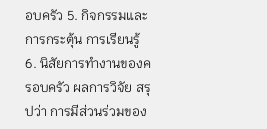อบครัว 5. กิจกรรมและการกระตุ้น การเรียนรู้ 6. นิสัยการทำงานของครอบครัว ผลการวิจัย สรุปว่า การมีส่วนร่วมของ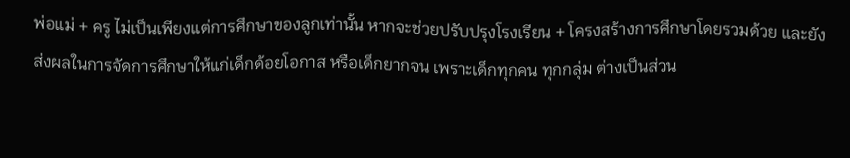พ่อแม่ + ครู ไม่เป็นเพียงแต่การศึกษาของลูกเท่านั้น หากจะช่วยปรับปรุงโรงเรียน + โครงสร้างการศึกษาโดยรวมด้วย และยังส่งผลในการจัดการศึกษาให้แก่เด็กด้อยโอกาส หรือเด็กยากจน เพราะเด็กทุกคน ทุกกลุ่ม ต่างเป็นส่วน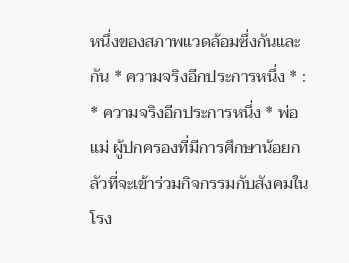หนึ่งของสภาพแวดล้อมซึ่งกันและกัน * ความจริงอีกประการหนึ่ง * : * ความจริงอีกประการหนึ่ง * พ่อแม่ ผู้ปกครองที่มีการศึกษาน้อยกลัวที่จะเข้าร่วมกิจกรรมกับสังคมในโรง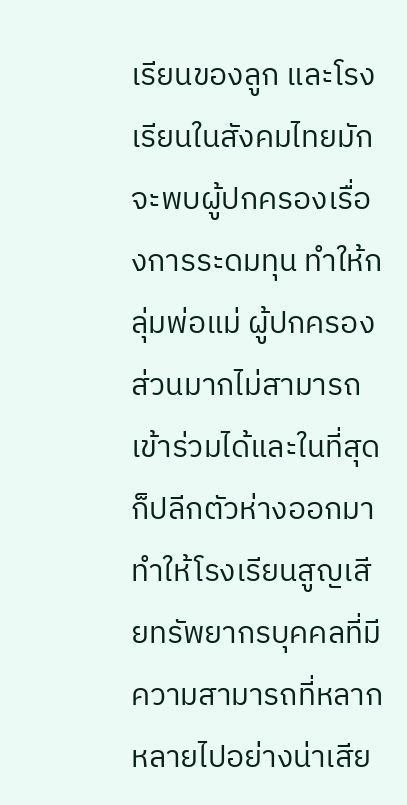เรียนของลูก และโรงเรียนในสังคมไทยมักจะพบผู้ปกครองเรื่องการระดมทุน ทำให้กลุ่มพ่อแม่ ผู้ปกครองส่วนมากไม่สามารถเข้าร่วมได้และในที่สุดก็ปลีกตัวห่างออกมา ทำให้โรงเรียนสูญเสียทรัพยากรบุคคลที่มีความสามารถที่หลากหลายไปอย่างน่าเสีย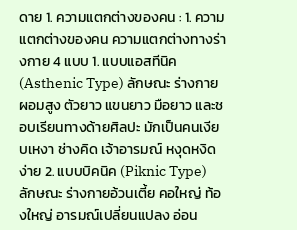ดาย 1. ความแตกต่างของคน : 1. ความแตกต่างของคน ความแตกต่างทางร่างกาย 4 แบบ 1. แบบแอสทีนิค (Asthenic Type) ลักษณะ ร่างกายผอมสูง ตัวยาว แขนยาว มือยาว และชอบเรียนทางด้ายศิลปะ มักเป็นคนเงียบเหงา ช่างคิด เจ้าอารมณ์ หงุดหงิดง่าย 2. แบบบิคนิค (Piknic Type) ลักษณะ ร่างกายอ้วนเตี้ย คอใหญ่ ท้องใหญ่ อารมณ์เปลี่ยนแปลง อ่อน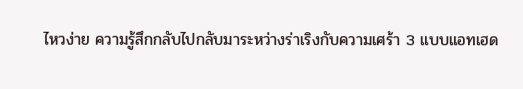ไหวง่าย ความรู้สึกกลับไปกลับมาระหว่างร่าเริงกับความเศร้า 3 แบบแอทเฮด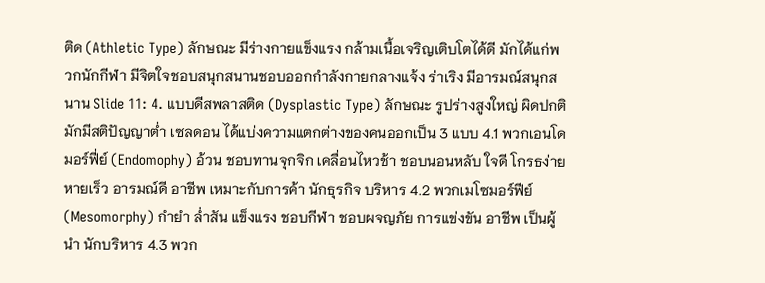ติด (Athletic Type) ลักษณะ มีร่างกายแข็งแรง กล้ามเนื้อเจริญเติบโตได้ดี มักได้แก่พวกนักกีฬา มีจิตใจชอบสนุกสนานชอบออกกำลังกายกลางแจ้ง ร่าเริง มีอารมณ์สนุกสนาน Slide 11: 4. แบบดีสพลาสติด (Dysplastic Type) ลักษณะ รูปร่างสูงใหญ่ ผิดปกติ มักมีสติปัญญาต่ำ เซลดอน ได้แบ่งความแตกต่างของคนออกเป็น 3 แบบ 4.1 พวกเอนโดมอร์ฟี่ย์ (Endomophy) อ้วน ชอบทานจุกจิก เคลื่อนไหวช้า ชอบนอนหลับ ใจดี โกรธง่าย หายเร็ว อารมณ์ดี อาชีพ เหมาะกับการค้า นักธุรกิจ บริหาร 4.2 พวกเมโซมอร์ฟีย์ (Mesomorphy) กำยำ ล่ำสัน แข็งแรง ชอบกีฬา ชอบผจญภัย การแข่งขัน อาชีพ เป็นผู้นำ นักบริหาร 4.3 พวก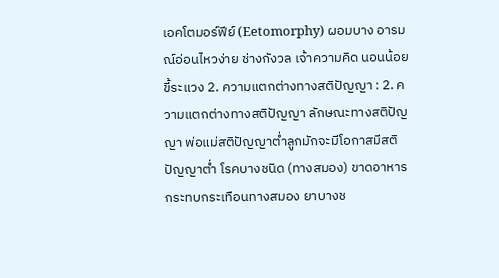เอคโตมอร์ฟีย์ (Eetomorphy) ผอมบาง อารมณ์อ่อนไหวง่าย ช่างกังวล เจ้าความคิด นอนน้อย ขี้ระแวง 2. ความแตกต่างทางสติปัญญา : 2. ความแตกต่างทางสติปัญญา ลักษณะทางสติปัญญา พ่อแม่สติปัญญาต่ำลูกมักจะมีโอกาสมีสติปัญญาต่ำ โรคบางชนิด (ทางสมอง) ขาดอาหาร กระทบกระเทือนทางสมอง ยาบางช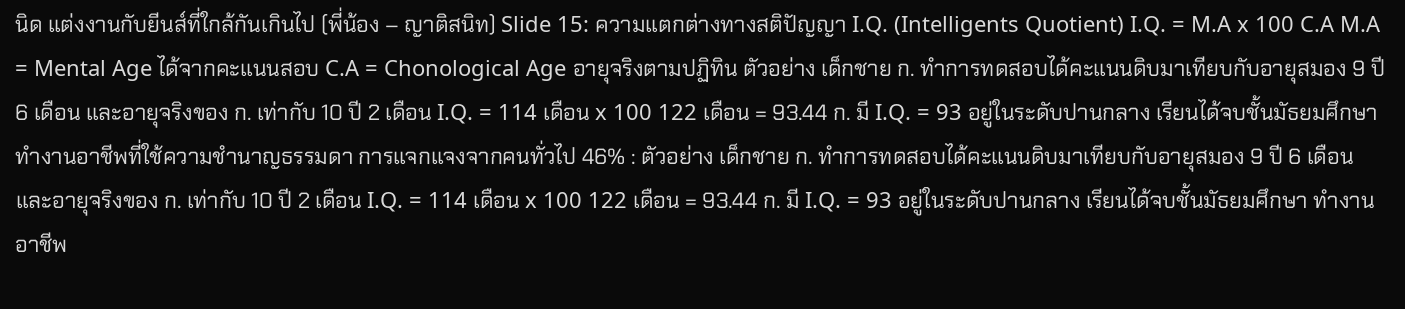นิด แต่งงานกับยีนส์ที่ใกล้กันเกินไป (พี่น้อง – ญาติสนิท) Slide 15: ความแตกต่างทางสติปัญญา I.Q. (Intelligents Quotient) I.Q. = M.A x 100 C.A M.A = Mental Age ได้จากคะแนนสอบ C.A = Chonological Age อายุจริงตามปฏิทิน ตัวอย่าง เด็กชาย ก. ทำการทดสอบได้คะแนนดิบมาเทียบกับอายุสมอง 9 ปี 6 เดือน และอายุจริงของ ก. เท่ากับ 10 ปี 2 เดือน I.Q. = 114 เดือน x 100 122 เดือน = 93.44 ก. มี I.Q. = 93 อยู่ในระดับปานกลาง เรียนได้จบชั้นมัธยมศึกษา ทำงานอาชีพที่ใช้ความชำนาญธรรมดา การแจกแจงจากคนทั่วไป 46% : ตัวอย่าง เด็กชาย ก. ทำการทดสอบได้คะแนนดิบมาเทียบกับอายุสมอง 9 ปี 6 เดือน และอายุจริงของ ก. เท่ากับ 10 ปี 2 เดือน I.Q. = 114 เดือน x 100 122 เดือน = 93.44 ก. มี I.Q. = 93 อยู่ในระดับปานกลาง เรียนได้จบชั้นมัธยมศึกษา ทำงานอาชีพ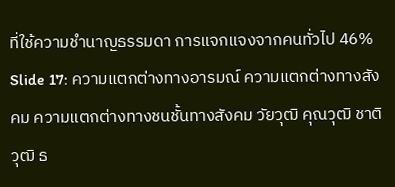ที่ใช้ความชำนาญธรรมดา การแจกแจงจากคนทั่วไป 46% Slide 17: ความแตกต่างทางอารมณ์ ความแตกต่างทางสังคม ความแตกต่างทางชนชั้นทางสังคม วัยวุฒิ คุณวุฒิ ชาติวุฒิ ธ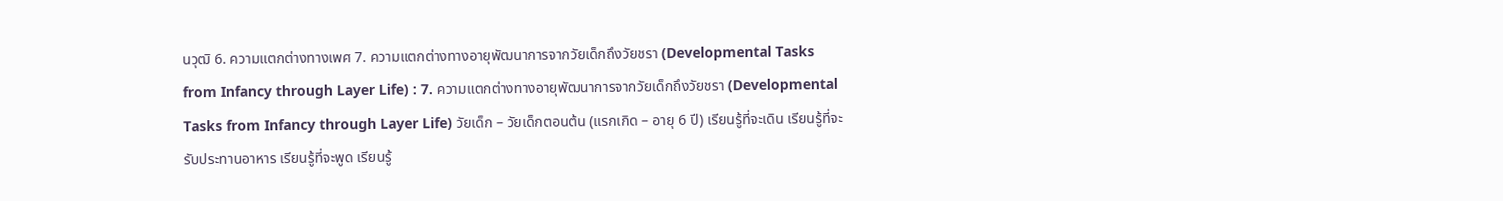นวุฒิ 6. ความแตกต่างทางเพศ 7. ความแตกต่างทางอายุพัฒนาการจากวัยเด็กถึงวัยชรา (Developmental Tasks from Infancy through Layer Life) : 7. ความแตกต่างทางอายุพัฒนาการจากวัยเด็กถึงวัยชรา (Developmental Tasks from Infancy through Layer Life) วัยเด็ก – วัยเด็กตอนต้น (แรกเกิด – อายุ 6 ปี) เรียนรู้ที่จะเดิน เรียนรู้ที่จะรับประทานอาหาร เรียนรู้ที่จะพูด เรียนรู้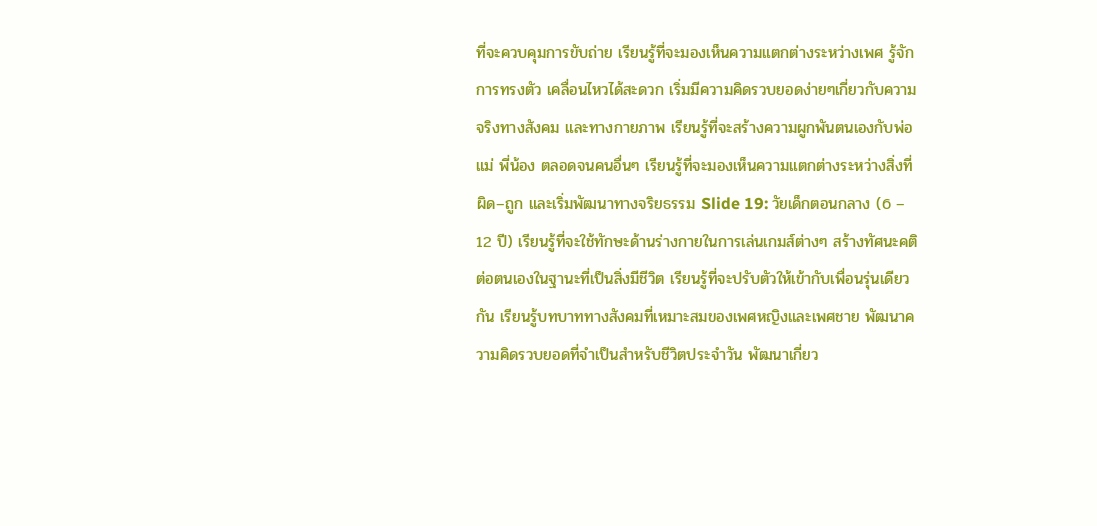ที่จะควบคุมการขับถ่าย เรียนรู้ที่จะมองเห็นความแตกต่างระหว่างเพศ รู้จักการทรงตัว เคลื่อนไหวได้สะดวก เริ่มมีความคิดรวบยอดง่ายๆเกี่ยวกับความจริงทางสังคม และทางกายภาพ เรียนรู้ที่จะสร้างความผูกพันตนเองกับพ่อแม่ พี่น้อง ตลอดจนคนอื่นๆ เรียนรู้ที่จะมองเห็นความแตกต่างระหว่างสิ่งที่ผิด–ถูก และเริ่มพัฒนาทางจริยธรรม Slide 19: วัยเด็กตอนกลาง (6 – 12 ปี) เรียนรู้ที่จะใช้ทักษะด้านร่างกายในการเล่นเกมส์ต่างๆ สร้างทัศนะคติต่อตนเองในฐานะที่เป็นสิ่งมีชีวิต เรียนรู้ที่จะปรับตัวให้เข้ากับเพื่อนรุ่นเดียวกัน เรียนรู้บทบาททางสังคมที่เหมาะสมของเพศหญิงและเพศชาย พัฒนาความคิดรวบยอดที่จำเป็นสำหรับชีวิตประจำวัน พัฒนาเกี่ยว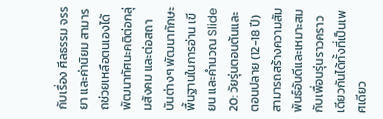กับเรื่อง ศีลธรรม จรรยา และค่านิยม สามารถช่วยเหลือตนเองได้ พัฒนาทัศนะคติต่อกลุ่มสังคม และต่อสถาบันต่างๆ พัฒนาทักษะพื้นฐานในการอ่าน เขียน และคำนวณ Slide 20: วัยรุ่นตอนต้นและตอนปลาย (12-18 ปี) สามารถสร้างความสัมพันธ์อันดีและเหมาะสมกับเพื่อนรุ่นราวคราวเดียวกันได้ทั้งที่เป็นเพศเดียว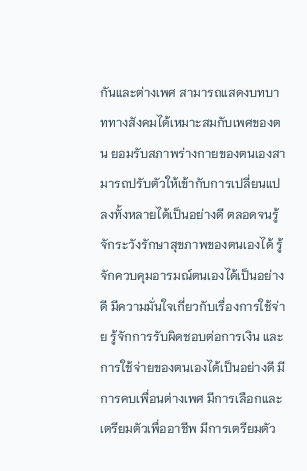กันและต่างเพศ สามารถแสดงบทบาททางสังคมได้เหมาะสมกับเพศของตน ยอมรับสภาพร่างกายของตนเองสามารถปรับตัวให้เข้ากับการเปลี่ยนแปลงทั้งหลายได้เป็นอย่างดี ตลอดจนรู้จักระวังรักษาสุขภาพของตนเองได้ รู้จักควบคุมอารมณ์ตนเองได้เป็นอย่างดี มีความมั่นใจเกี่ยวกับเรื่องการใช้จ่าย รู้จักการรับผิดชอบต่อการเงิน และการใช้จ่ายของตนเองได้เป็นอย่างดี มีการคบเพื่อนต่างเพศ มีการเลือกและเตรียมตัวเพื่ออาชีพ มีการเตรียมตัว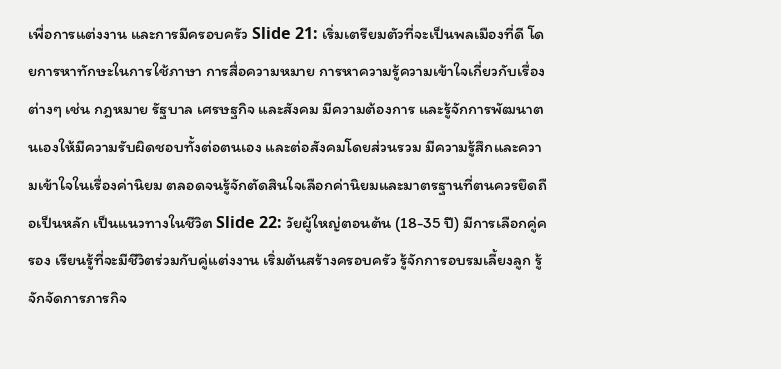เพื่อการแต่งงาน และการมีครอบครัว Slide 21: เริ่มเตรียมตัวที่จะเป็นพลเมืองที่ดี โดยการหาทักษะในการใช้ภาษา การสื่อความหมาย การหาความรู้ความเข้าใจเกี่ยวกับเรื่องต่างๆ เช่น กฎหมาย รัฐบาล เศรษฐกิจ และสังคม มีความต้องการ และรู้จักการพัฒนาตนเองให้มีความรับผิดชอบทั้งต่อตนเอง และต่อสังคมโดยส่วนรวม มีความรู้สึกและความเข้าใจในเรื่องค่านิยม ตลอดจนรู้จักตัดสินใจเลือกค่านิยมและมาตรฐานที่ตนควรยึดถือเป็นหลัก เป็นแนวทางในชีวิต Slide 22: วัยผู้ใหญ่ตอนต้น (18-35 ปี) มีการเลือกคู่ครอง เรียนรู้ที่จะมีชีวิตร่วมกับคู่แต่งงาน เริ่มต้นสร้างครอบครัว รู้จักการอบรมเลี้ยงลูก รู้จักจัดการภารกิจ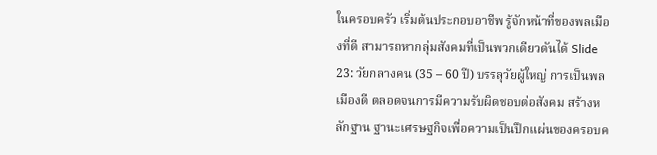ในครอบครัว เริ่มต้นประกอบอาชีพ รู้จักหน้าที่ของพลเมืองที่ดี สามารถหากลุ่มสังคมที่เป็นพวกเดียวดันได้ Slide 23: วัยกลางคน (35 – 60 ปี) บรรลุวัยผู้ใหญ่ การเป็นพลเมืองดี ตลอดจนการมีความรับผิดชอบต่อสังคม สร้างหลักฐาน ฐานะเศรษฐกิจเพื่อความเป็นปึกแผ่นของครอบค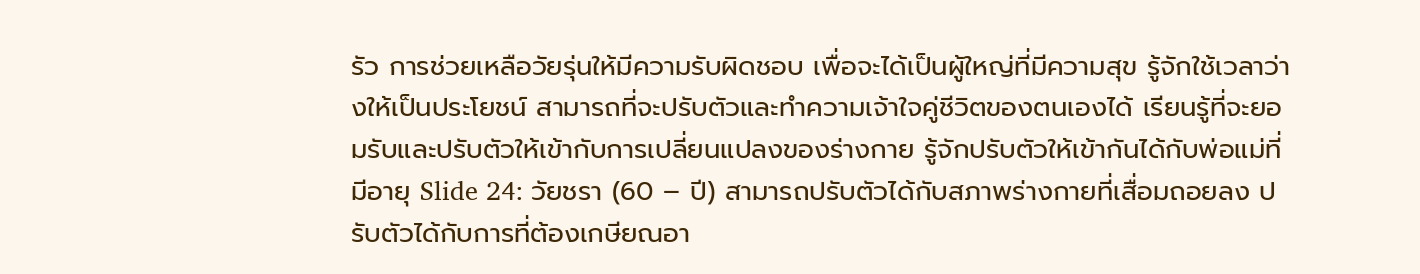รัว การช่วยเหลือวัยรุ่นให้มีความรับผิดชอบ เพื่อจะได้เป็นผู้ใหญ่ที่มีความสุข รู้จักใช้เวลาว่างให้เป็นประโยชน์ สามารถที่จะปรับตัวและทำความเจ้าใจคู่ชีวิตของตนเองได้ เรียนรู้ที่จะยอมรับและปรับตัวให้เข้ากับการเปลี่ยนแปลงของร่างกาย รู้จักปรับตัวให้เข้ากันได้กับพ่อแม่ที่มีอายุ Slide 24: วัยชรา (60 – ปี) สามารถปรับตัวได้กับสภาพร่างกายที่เสื่อมถอยลง ปรับตัวได้กับการที่ต้องเกษียณอา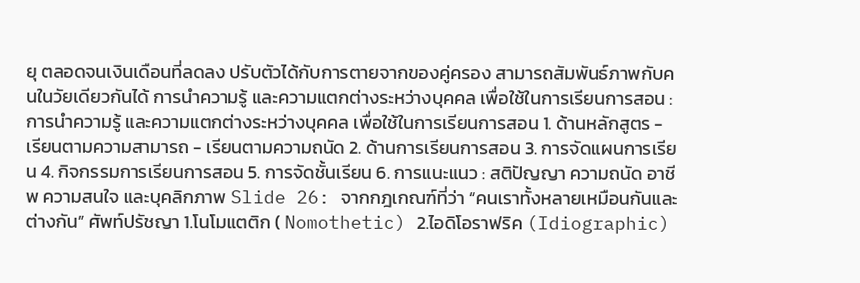ยุ ตลอดจนเงินเดือนที่ลดลง ปรับตัวได้กับการตายจากของคู่ครอง สามารถสัมพันธ์ภาพกับคนในวัยเดียวกันได้ การนำความรู้ และความแตกต่างระหว่างบุคคล เพื่อใช้ในการเรียนการสอน : การนำความรู้ และความแตกต่างระหว่างบุคคล เพื่อใช้ในการเรียนการสอน 1. ด้านหลักสูตร - เรียนตามความสามารถ - เรียนตามความถนัด 2. ด้านการเรียนการสอน 3. การจัดแผนการเรียน 4. กิจกรรมการเรียนการสอน 5. การจัดชั้นเรียน 6. การแนะแนว : สติปัญญา ความถนัด อาชีพ ความสนใจ และบุคลิกภาพ Slide 26: จากกฎเกณฑ์ที่ว่า “คนเราทั้งหลายเหมือนกันและต่างกัน” ศัพท์ปรัชญา 1.โนโมแตติก ( Nomothetic) 2.ไอดิโอราฟริค (Idiographic)